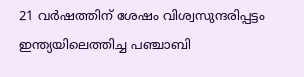21 വര്‍ഷത്തിന് ശേഷം വിശ്വസുന്ദരിപ്പട്ടം ഇന്ത്യയിലെത്തിച്ച പഞ്ചാബി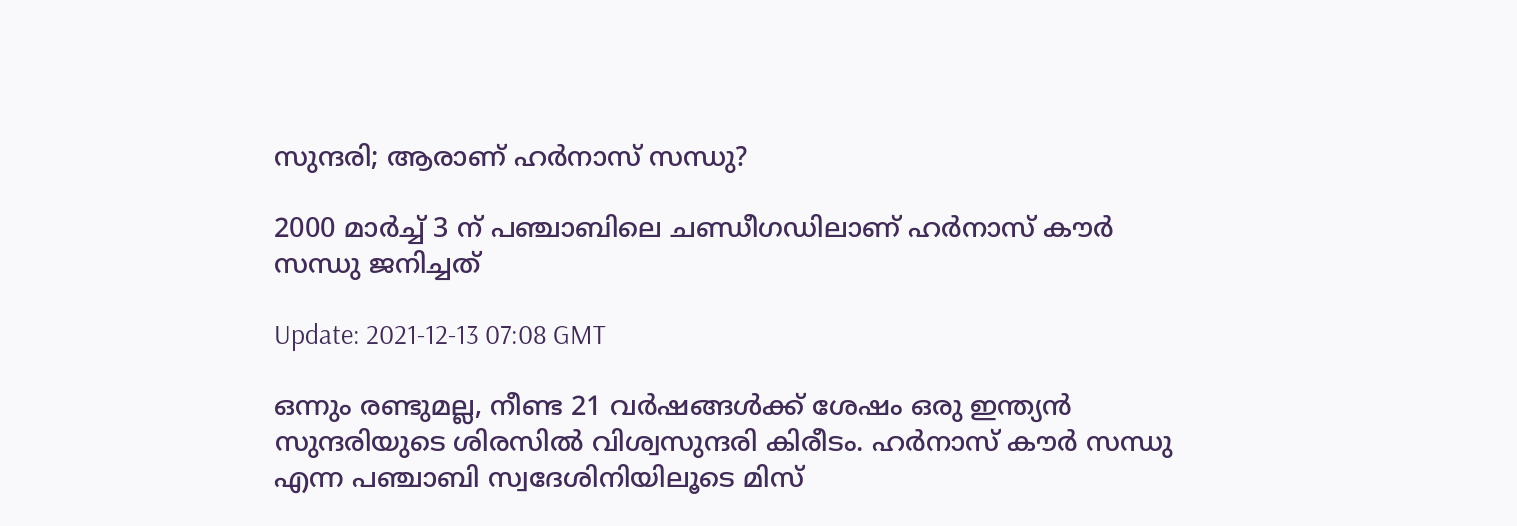സുന്ദരി; ആരാണ് ഹര്‍നാസ് സന്ധു?

2000 മാർച്ച് 3 ന് പഞ്ചാബിലെ ചണ്ഡീഗഡിലാണ് ഹർനാസ് കൗർ സന്ധു ജനിച്ചത്

Update: 2021-12-13 07:08 GMT

ഒന്നും രണ്ടുമല്ല, നീണ്ട 21 വര്‍ഷങ്ങള്‍ക്ക് ശേഷം ഒരു ഇന്ത്യന്‍ സുന്ദരിയുടെ ശിരസില്‍ വിശ്വസുന്ദരി കിരീടം. ഹര്‍നാസ് കൗര്‍ സന്ധു എന്ന പഞ്ചാബി സ്വദേശിനിയിലൂടെ മിസ്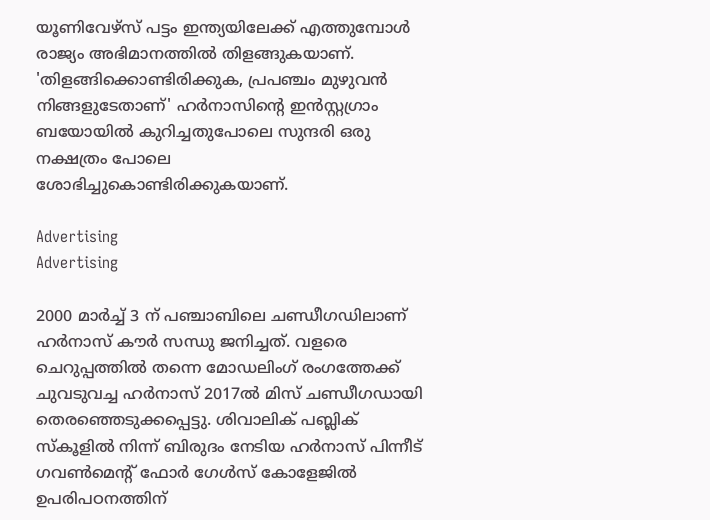യൂണിവേഴ്സ് പട്ടം ഇന്ത്യയിലേക്ക് എത്തുമ്പോള്‍ രാജ്യം അഭിമാനത്തില്‍ തിളങ്ങുകയാണ്. 'തിളങ്ങിക്കൊണ്ടിരിക്കുക, പ്രപഞ്ചം മുഴുവന്‍ നിങ്ങളുടേതാണ്' ഹര്‍നാസിന്‍റെ ഇന്‍സ്റ്റഗ്രാം ബയോയില്‍ കുറിച്ചതുപോലെ സുന്ദരി ഒരു നക്ഷത്രം പോലെ ശോഭിച്ചുകൊണ്ടിരിക്കുകയാണ്.

Advertising
Advertising

2000 മാർച്ച് 3 ന് പഞ്ചാബിലെ ചണ്ഡീഗഡിലാണ് ഹർനാസ് കൗർ സന്ധു ജനിച്ചത്. വളരെ ചെറുപ്പത്തില്‍ തന്നെ മോഡലിംഗ് രംഗത്തേക്ക് ചുവടുവച്ച ഹര്‍നാസ് 2017ല്‍ മിസ് ചണ്ഡീഗഡായി തെരഞ്ഞെടുക്കപ്പെട്ടു. ശിവാലിക് പബ്ലിക് സ്കൂളിൽ നിന്ന് ബിരുദം നേടിയ ഹര്‍നാസ് പിന്നീട് ഗവൺമെന്‍റ് ഫോർ ഗേൾസ് കോളേജില്‍ ഉപരിപഠനത്തിന്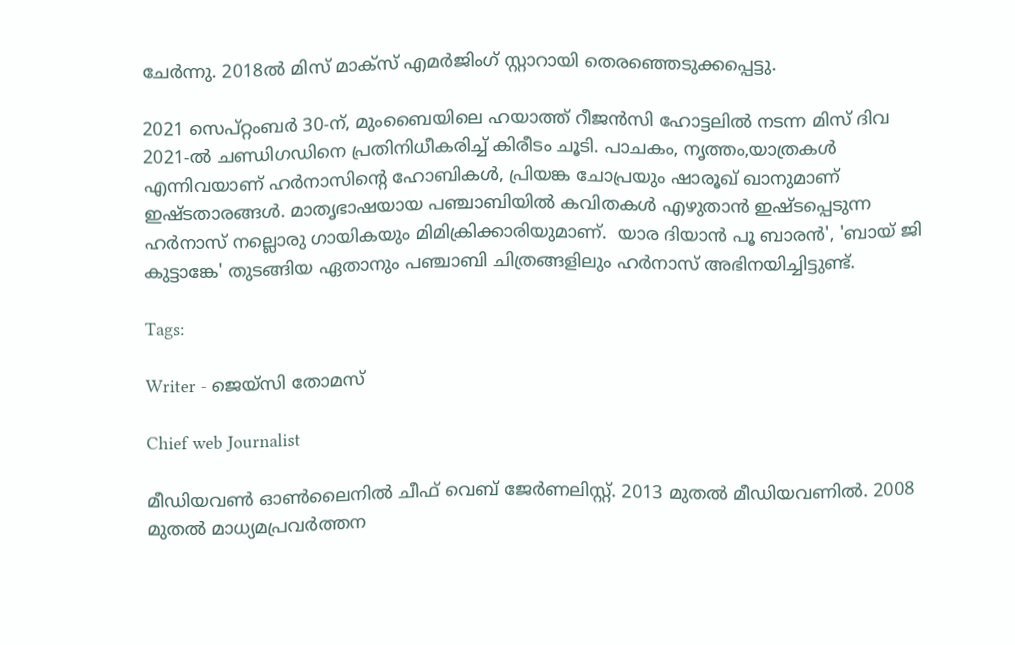ചേര്‍ന്നു. 2018ല്‍ മിസ് മാക്സ് എമര്‍ജിംഗ് സ്റ്റാറായി തെരഞ്ഞെടുക്കപ്പെട്ടു.

2021 സെപ്റ്റംബർ 30-ന്, മുംബൈയിലെ ഹയാത്ത് റീജൻസി ഹോട്ടലിൽ നടന്ന മിസ് ദിവ 2021-ൽ ചണ്ഡിഗഡിനെ പ്രതിനിധീകരിച്ച് കിരീടം ചൂടി. പാചകം, നൃത്തം,യാത്രകള്‍ എന്നിവയാണ് ഹര്‍നാസിന്‍റെ ഹോബികള്‍, പ്രിയങ്ക ചോപ്രയും ഷാരൂഖ് ഖാനുമാണ് ഇഷ്ടതാരങ്ങള്‍. മാതൃഭാഷയായ പഞ്ചാബിയില്‍ കവിതകള്‍ എഴുതാന്‍ ഇഷ്ടപ്പെടുന്ന ഹര്‍നാസ് നല്ലൊരു ഗായികയും മിമിക്രിക്കാരിയുമാണ്.  യാര ദിയാൻ പൂ ബാരൻ', 'ബായ് ജി കുട്ടാങ്കേ' തുടങ്ങിയ ഏതാനും പഞ്ചാബി ചിത്രങ്ങളിലും ഹര്‍നാസ് അഭിനയിച്ചിട്ടുണ്ട്.

Tags:

Writer - ജെയ്സി തോമസ്

Chief web Journalist

മീഡിയവൺ ഓൺലൈനിൽ ചീഫ് വെബ് ജേർണലിസ്റ്റ്. 2013 മുതൽ മീഡിയവണിൽ. 2008 മുതൽ മാധ്യമപ്രവർത്തന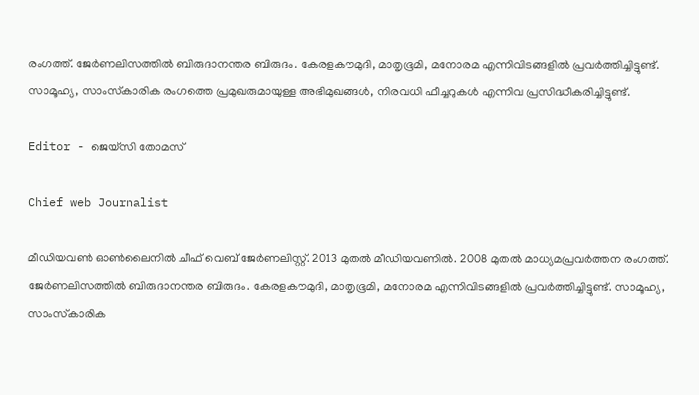രംഗത്ത്. ജേർണലിസത്തിൽ ബിരുദാനന്തര ബിരുദം. കേരളകൗമുദി, മാതൃഭൂമി, മനോരമ എന്നിവിടങ്ങളിൽ പ്രവർത്തിച്ചിട്ടുണ്ട്. സാമൂഹ്യ, സാംസ്‌കാരിക രംഗത്തെ പ്രമുഖരുമായുള്ള അഭിമുഖങ്ങൾ, നിരവധി ഫീച്ചറുകൾ എന്നിവ പ്രസിദ്ധീകരിച്ചിട്ടുണ്ട്.

Editor - ജെയ്സി തോമസ്

Chief web Journalist

മീഡിയവൺ ഓൺലൈനിൽ ചീഫ് വെബ് ജേർണലിസ്റ്റ്. 2013 മുതൽ മീഡിയവണിൽ. 2008 മുതൽ മാധ്യമപ്രവർത്തന രംഗത്ത്. ജേർണലിസത്തിൽ ബിരുദാനന്തര ബിരുദം. കേരളകൗമുദി, മാതൃഭൂമി, മനോരമ എന്നിവിടങ്ങളിൽ പ്രവർത്തിച്ചിട്ടുണ്ട്. സാമൂഹ്യ, സാംസ്‌കാരിക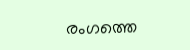രംഗത്തെ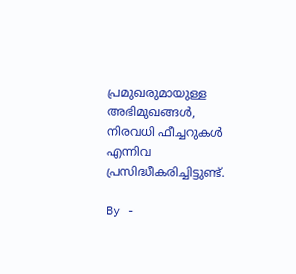പ്രമുഖരുമായുള്ള അഭിമുഖങ്ങൾ, നിരവധി ഫീച്ചറുകൾ എന്നിവ പ്രസിദ്ധീകരിച്ചിട്ടുണ്ട്.

By -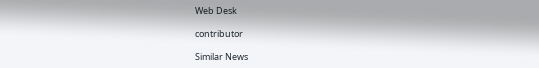Web Desk

contributor

Similar News